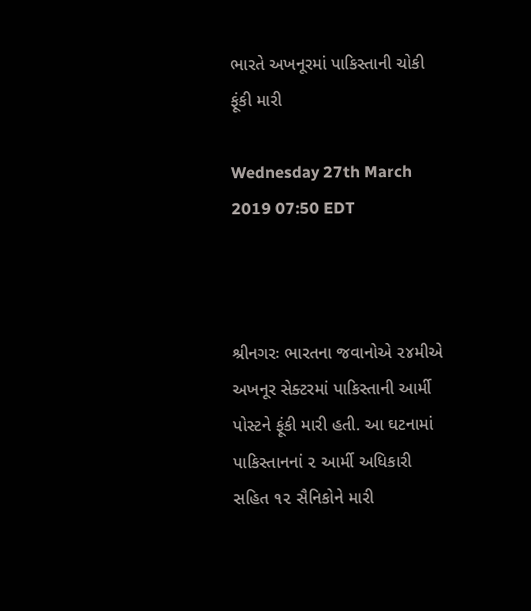ભારતે અખનૂરમાં પાકિસ્તાની ચોકી ફૂંકી મારી

Wednesday 27th March 2019 07:50 EDT



શ્રીનગરઃ ભારતના જવાનોએ ૨૪મીએ અખનૂર સેક્ટરમાં પાકિસ્તાની આર્મી પોસ્ટને ફૂંકી મારી હતી. આ ઘટનામાં પાકિસ્તાનનાં ૨ આર્મી અધિકારી સહિત ૧૨ સૈનિકોને મારી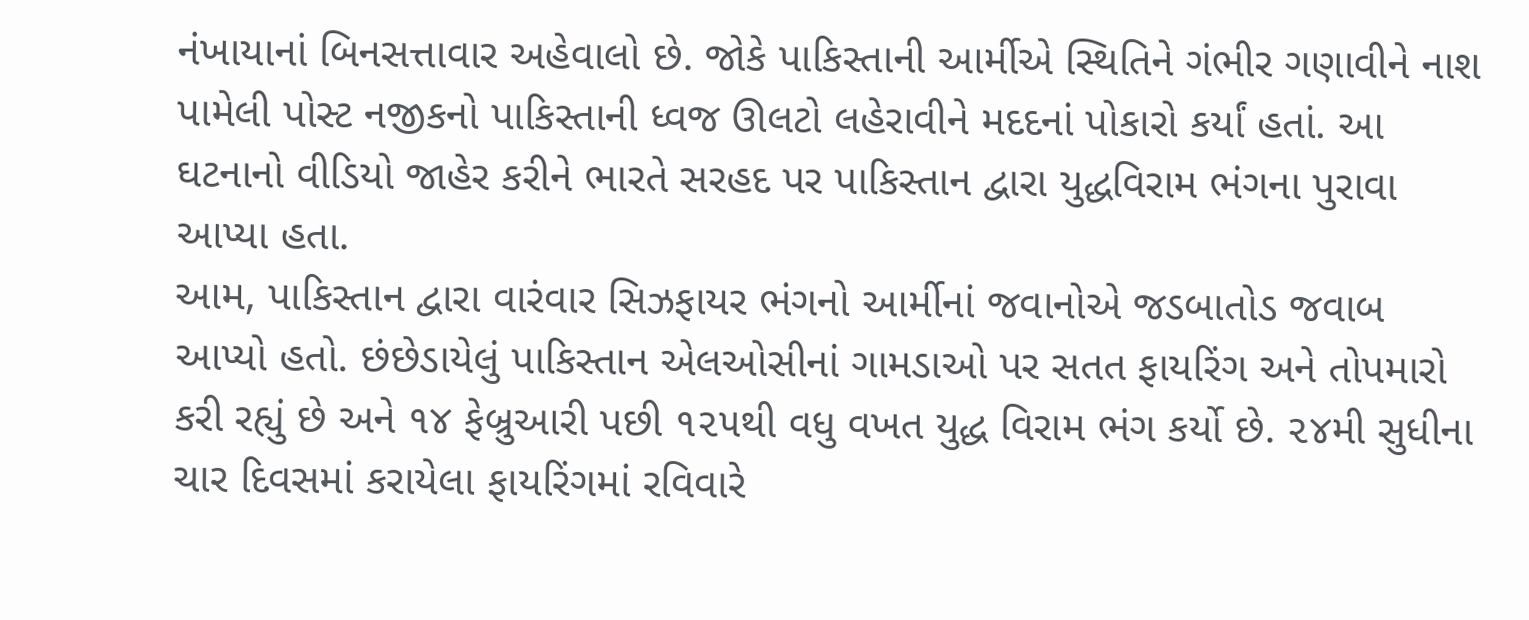નંખાયાનાં બિનસત્તાવાર અહેવાલો છે. જોકે પાકિસ્તાની આર્મીએ સ્થિતિને ગંભીર ગણાવીને નાશ પામેલી પોસ્ટ નજીકનો પાકિસ્તાની ધ્વજ ઊલટો લહેરાવીને મદદનાં પોકારો કર્યાં હતાં. આ ઘટનાનો વીડિયો જાહેર કરીને ભારતે સરહદ પર પાકિસ્તાન દ્વારા યુદ્ધવિરામ ભંગના પુરાવા આપ્યા હતા.
આમ, પાકિસ્તાન દ્વારા વારંવાર સિઝફાયર ભંગનો આર્મીનાં જવાનોએ જડબાતોડ જવાબ આપ્યો હતો. છંછેડાયેલું પાકિસ્તાન એલઓસીનાં ગામડાઓ પર સતત ફાયરિંગ અને તોપમારો કરી રહ્યું છે અને ૧૪ ફેબ્રુઆરી પછી ૧૨૫થી વધુ વખત યુદ્ધ વિરામ ભંગ કર્યો છે. ૨૪મી સુધીના ચાર દિવસમાં કરાયેલા ફાયરિંગમાં રવિવારે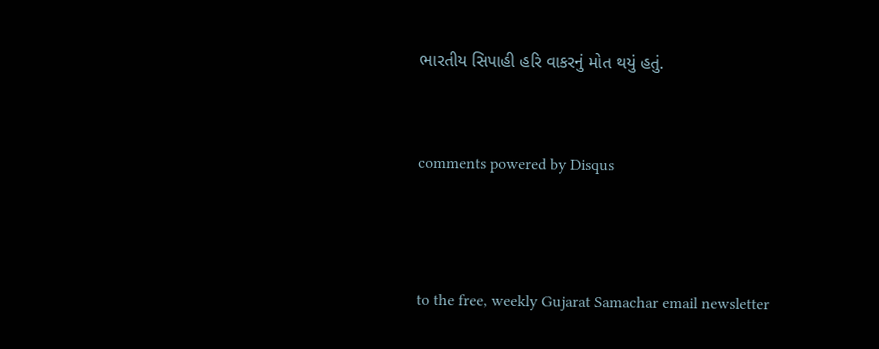ભારતીય સિપાહી હરિ વાકરનું મોત થયું હતું.


comments powered by Disqus



to the free, weekly Gujarat Samachar email newsletter